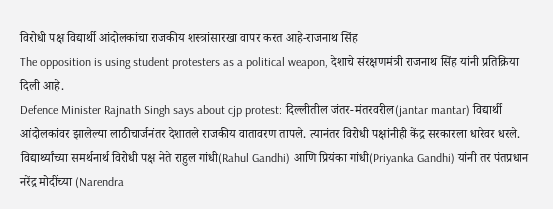विरोधी पक्ष विद्यार्थी आंदोलकांचा राजकीय शस्त्रांसारखा वापर करत आहे-राजनाथ सिंह
The opposition is using student protesters as a political weapon, देशाचे संरक्षणमंत्री राजनाथ सिंह यांनी प्रतिक्रिया दिली आहे.
Defence Minister Rajnath Singh says about cjp protest: दिल्लीतील जंतर-मंतरवरील(jantar mantar) विद्यार्थी आंदोलकांवर झालेल्या लाठीचार्जनंतर देशातले राजकीय वातावरण तापले. त्यानंतर विरोधी पक्षांनीही केंद्र सरकारला धारेवर धरले. विद्यार्थ्यांच्या समर्थनार्थ विरोधी पक्ष नेते राहुल गांधी(Rahul Gandhi) आणि प्रियंका गांधी(Priyanka Gandhi) यांनी तर पंतप्रधान नरेंद्र मोदींच्या (Narendra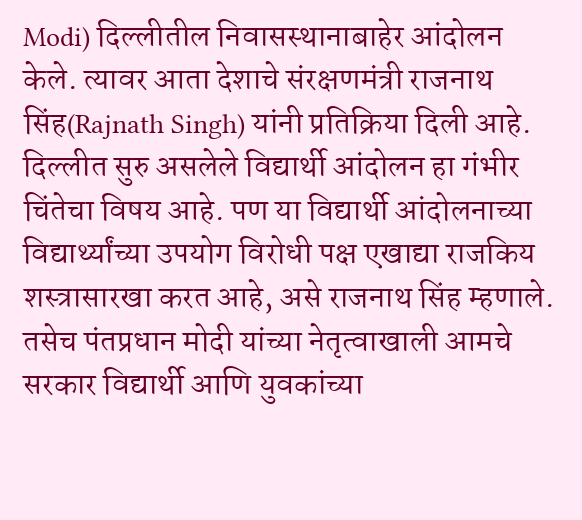Modi) दिल्लीतील निवासस्थानाबाहेर आंदोलन केले. त्यावर आता देशाचे संरक्षणमंत्री राजनाथ सिंह(Rajnath Singh) यांनी प्रतिक्रिया दिली आहे.
दिल्लीत सुरु असलेले विद्यार्थी आंदोलन हा गंभीर चिंतेचा विषय आहे. पण या विद्यार्थी आंदोलनाच्या विद्यार्थ्यांच्या उपयोग विरोधी पक्ष एखाद्या राजकिय शस्त्रासारखा करत आहे, असे राजनाथ सिंह म्हणाले.
तसेच पंतप्रधान मोदी यांच्या नेतृत्वाखाली आमचे सरकार विद्यार्थी आणि युवकांच्या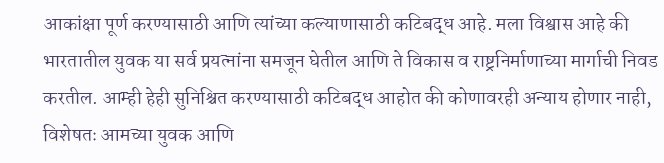आकांक्षा पूर्ण करण्यासाठी आणि त्यांच्या कल्याणासाठी कटिबद्ध आहे. मला विश्वास आहे की भारतातील युवक या सर्व प्रयत्नांना समजून घेतील आणि ते विकास व राष्ट्रनिर्माणाच्या मार्गाची निवड करतील. आम्ही हेही सुनिश्चित करण्यासाठी कटिबद्ध आहोत की कोणावरही अन्याय होणार नाही, विशेषतः आमच्या युवक आणि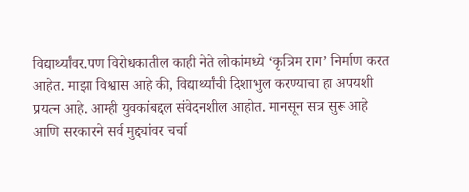विद्यार्थ्यांवर.पण विरोधकातील काही नेते लोकांमध्ये ‘कृत्रिम राग’ निर्माण करत आहेत. माझा विश्वास आहे की, विद्यार्थ्यांची दिशाभुल करण्याचा हा अपयशी प्रयत्न आहे. आम्ही युवकांबद्दल संवेदनशील आहोत. मानसून सत्र सुरू आहे आणि सरकारने सर्व मुद्द्यांवर चर्चा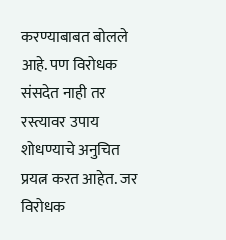करण्याबाबत बोलले आहे. पण विरोधक संसदेत नाही तर रस्त्यावर उपाय शोधण्याचे अनुचित प्रयत्न करत आहेत. जर विरोधक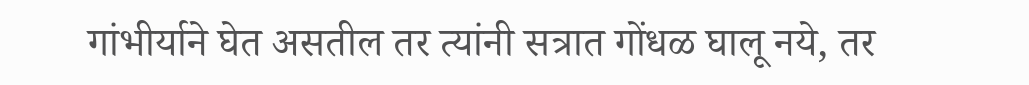गांभीर्याने घेत असतील तर त्यांनी सत्रात गोंधळ घालू नये, तर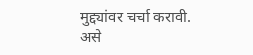मुद्द्यांवर चर्चा करावी. असे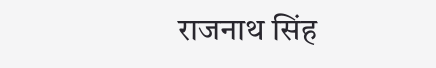राजनाथ सिंह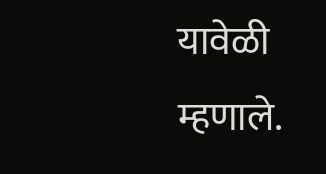यावेळी म्हणाले.